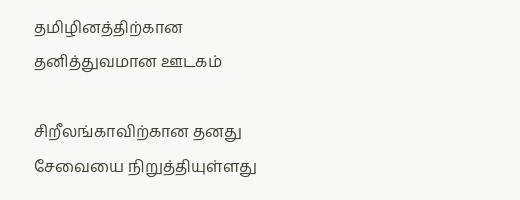தமிழினத்திற்கான தனித்துவமான ஊடகம்

சிறீலங்காவிற்கான தனது சேவையை நிறுத்தியுள்ளது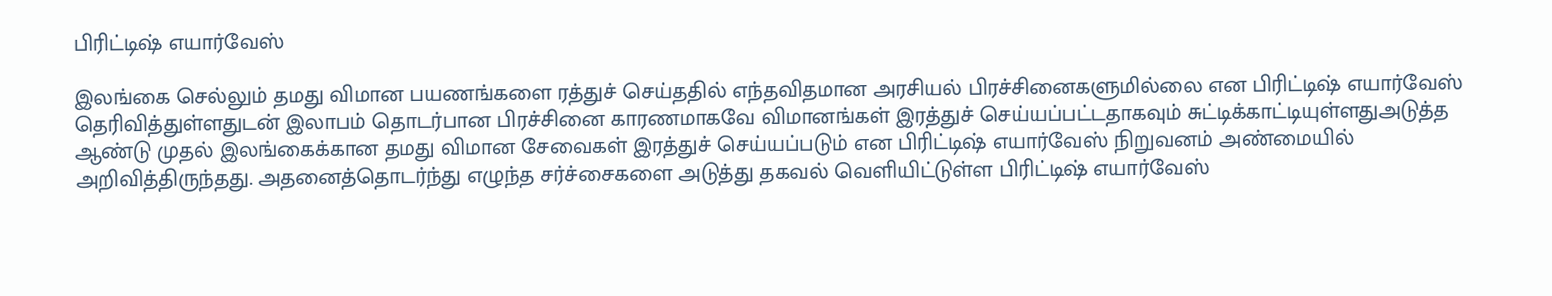பிரிட்டிஷ் எயார்வேஸ்

இலங்கை செல்லும் தமது விமான பயணங்களை ரத்துச் செய்ததில் எந்தவிதமான அரசியல் பிரச்சினைகளுமில்லை என பிரிட்டிஷ் எயார்வேஸ் தெரிவித்துள்ளதுடன் இலாபம் தொடர்பான பிரச்சினை காரணமாகவே விமானங்கள் இரத்துச் செய்யப்பட்டதாகவும் சுட்டிக்காட்டியுள்ளதுஅடுத்த ஆண்டு முதல் இலங்கைக்கான தமது விமான சேவைகள் இரத்துச் செய்யப்படும் என பிரிட்டிஷ் எயார்வேஸ் நிறுவனம் அண்மையில் அறிவித்திருந்தது. அதனைத்தொடர்ந்து எழுந்த சர்ச்சைகளை அடுத்து தகவல் வெளியிட்டுள்ள பிரிட்டிஷ் எயார்வேஸ்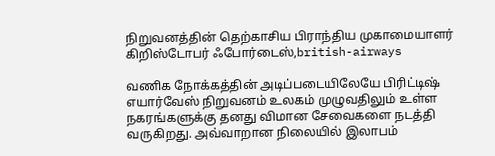நிறுவனத்தின் தெற்காசிய பிராந்திய முகாமையாளர் கிறிஸ்டோபர் ஃபோர்டைஸ்,british-airways

வணிக நோக்கத்தின் அடிப்படையிலேயே பிரிட்டிஷ் எயார்வேஸ் நிறுவனம் உலகம் முழுவதிலும் உள்ள நகரங்களுக்கு தனது விமான சேவைகளை நடத்தி வருகிறது. அவ்வாறான நிலையில் இலாபம்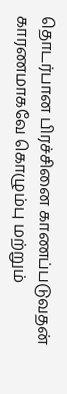தொடர்பான பிரச்சினை காணப்படுவதன் காரணமாகவே கொழும்பு மற்றும்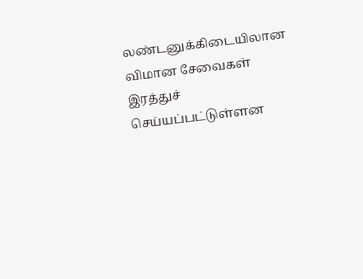லண்டனுக்கிடையிலான விமான சேவைகள் இரத்துச் செய்யப்பட்டுள்ளன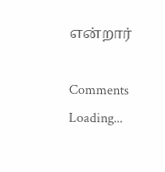என்றார்

Comments
Loading...